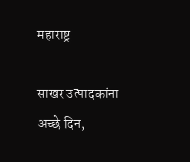महाराष्ट्र

साखर उत्पादकांना अच्छे दिन,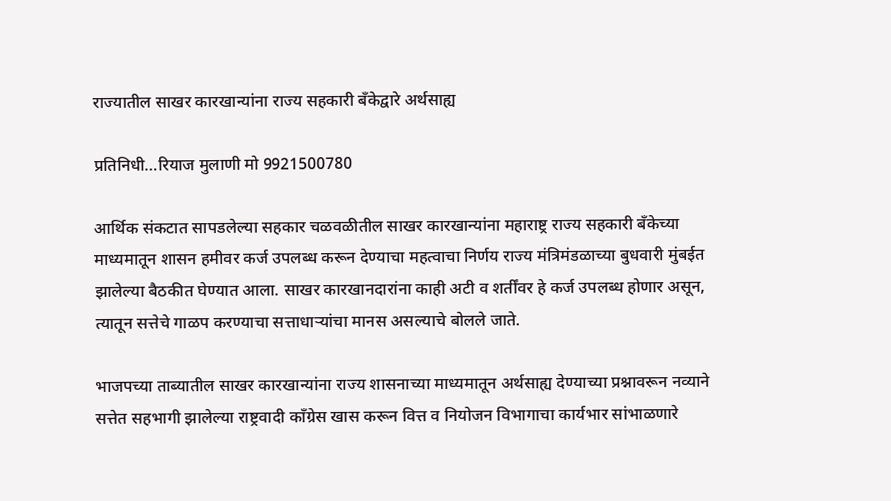राज्यातील साखर कारखान्यांना राज्य सहकारी बँकेद्वारे अर्थसाह्य

प्रतिनिधी…रियाज मुलाणी मो 9921500780

आर्थिक संकटात सापडलेल्या सहकार चळवळीतील साखर कारखान्यांना महाराष्ट्र राज्य सहकारी बँकेच्या माध्यमातून शासन हमीवर कर्ज उपलब्ध करून देण्याचा महत्वाचा निर्णय राज्य मंत्रिमंडळाच्या बुधवारी मुंबईत झालेल्या बैठकीत घेण्यात आला. साखर कारखानदारांना काही अटी व शर्तींवर हे कर्ज उपलब्ध होणार असून, त्यातून सत्तेचे गाळप करण्याचा सत्ताधाऱ्यांचा मानस असल्याचे बोलले जाते.

भाजपच्या ताब्यातील साखर कारखान्यांना राज्य शासनाच्या माध्यमातून अर्थसाह्य देण्याच्या प्रश्नावरून नव्याने सत्तेत सहभागी झालेल्या राष्ट्रवादी काँग्रेस खास करून वित्त व नियोजन विभागाचा कार्यभार सांभाळणारे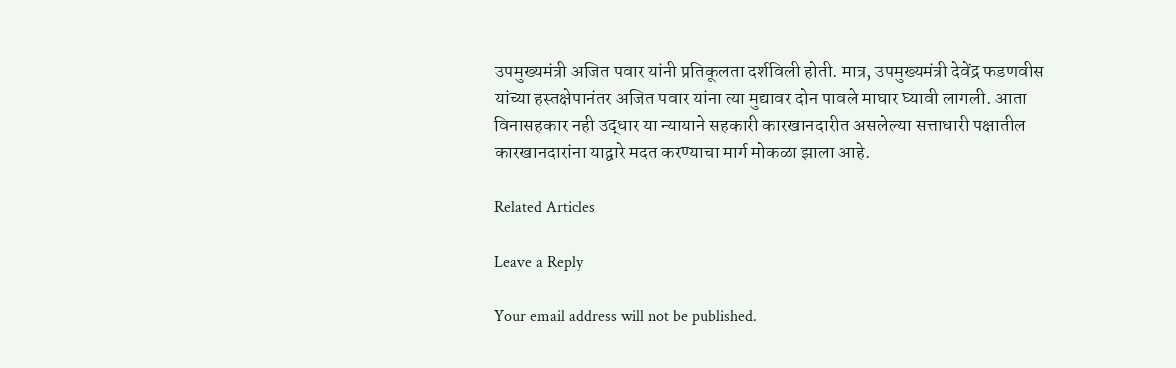उपमुख्यमंत्री अजित पवार यांनी प्रतिकूलता दर्शविली होती. मात्र, उपमुख्यमंत्री देवेंद्र फडणवीस यांच्या हस्तक्षेपानंतर अजित पवार यांना त्या मुद्यावर दोन पावले माघार घ्यावी लागली. आता विनासहकार नही उद्धार या न्यायाने सहकारी कारखानदारीत असलेल्या सत्ताधारी पक्षातील कारखानदारांना याद्वारे मदत करण्याचा मार्ग मोकळा झाला आहे.

Related Articles

Leave a Reply

Your email address will not be published.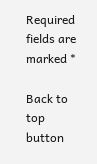Required fields are marked *

Back to top button